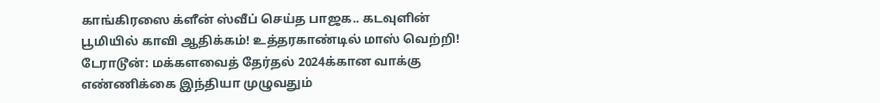காங்கிரஸை க்ளீன் ஸ்வீப் செய்த பாஜக.. கடவுளின் பூமியில் காவி ஆதிக்கம்! உத்தரகாண்டில் மாஸ் வெற்றி!
டேராடூன்: மக்களவைத் தேர்தல் 2024க்கான வாக்கு எண்ணிக்கை இந்தியா முழுவதும்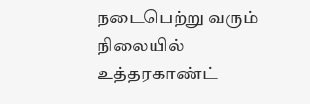நடைபெற்று வரும் நிலையில் உத்தரகாண்ட்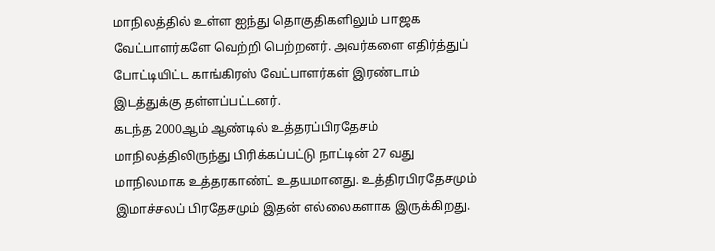மாநிலத்தில் உள்ள ஐந்து தொகுதிகளிலும் பாஜக வேட்பாளர்களே வெற்றி பெற்றனர். அவர்களை எதிர்த்துப் போட்டியிட்ட காங்கிரஸ் வேட்பாளர்கள் இரண்டாம் இடத்துக்கு தள்ளப்பட்டனர்.
கடந்த 2000ஆம் ஆண்டில் உத்தரப்பிரதேசம் மாநிலத்திலிருந்து பிரிக்கப்பட்டு நாட்டின் 27 வது மாநிலமாக உத்தரகாண்ட் உதயமானது. உத்திரபிரதேசமும் இமாச்சலப் பிரதேசமும் இதன் எல்லைகளாக இருக்கிறது.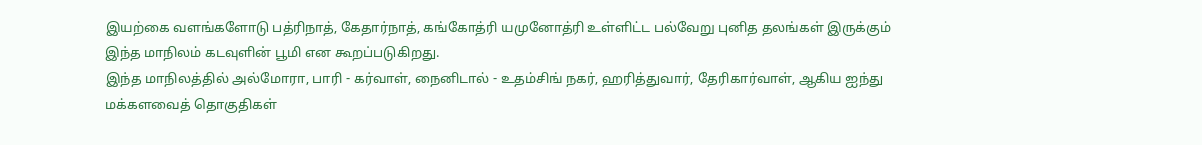இயற்கை வளங்களோடு பத்ரிநாத், கேதார்நாத், கங்கோத்ரி யமுனோத்ரி உள்ளிட்ட பல்வேறு புனித தலங்கள் இருக்கும் இந்த மாநிலம் கடவுளின் பூமி என கூறப்படுகிறது.
இந்த மாநிலத்தில் அல்மோரா, பாரி - கர்வாள், நைனிடால் - உதம்சிங் நகர், ஹரித்துவார், தேரிகார்வாள், ஆகிய ஐந்து மக்களவைத் தொகுதிகள்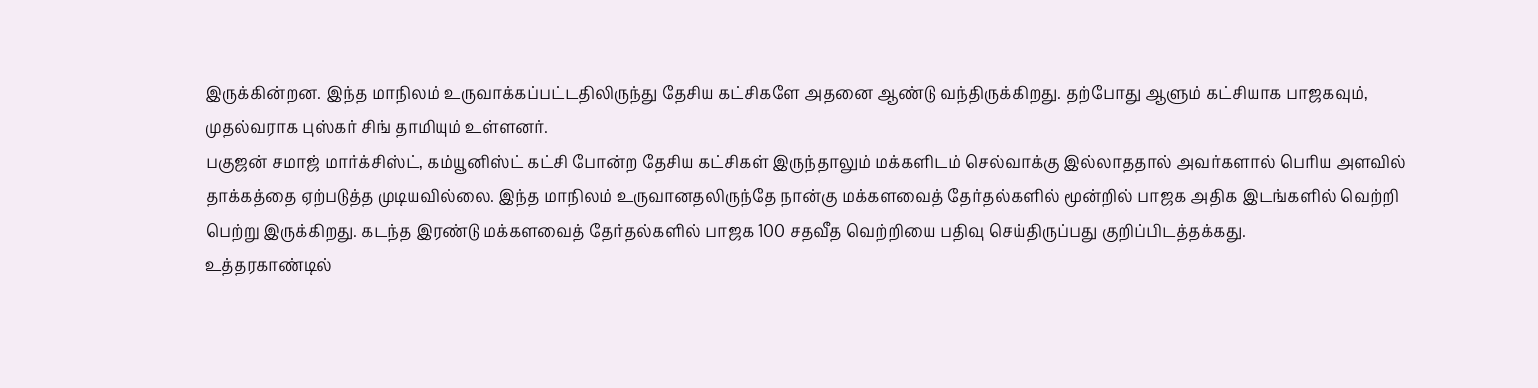இருக்கின்றன. இந்த மாநிலம் உருவாக்கப்பட்டதிலிருந்து தேசிய கட்சிகளே அதனை ஆண்டு வந்திருக்கிறது. தற்போது ஆளும் கட்சியாக பாஜகவும், முதல்வராக புஸ்கர் சிங் தாமியும் உள்ளனர்.
பகுஜன் சமாஜ் மார்க்சிஸ்ட், கம்யூனிஸ்ட் கட்சி போன்ற தேசிய கட்சிகள் இருந்தாலும் மக்களிடம் செல்வாக்கு இல்லாததால் அவர்களால் பெரிய அளவில் தாக்கத்தை ஏற்படுத்த முடியவில்லை. இந்த மாநிலம் உருவானதலிருந்தே நான்கு மக்களவைத் தேர்தல்களில் மூன்றில் பாஜக அதிக இடங்களில் வெற்றி பெற்று இருக்கிறது. கடந்த இரண்டு மக்களவைத் தேர்தல்களில் பாஜக 100 சதவீத வெற்றியை பதிவு செய்திருப்பது குறிப்பிடத்தக்கது.
உத்தரகாண்டில்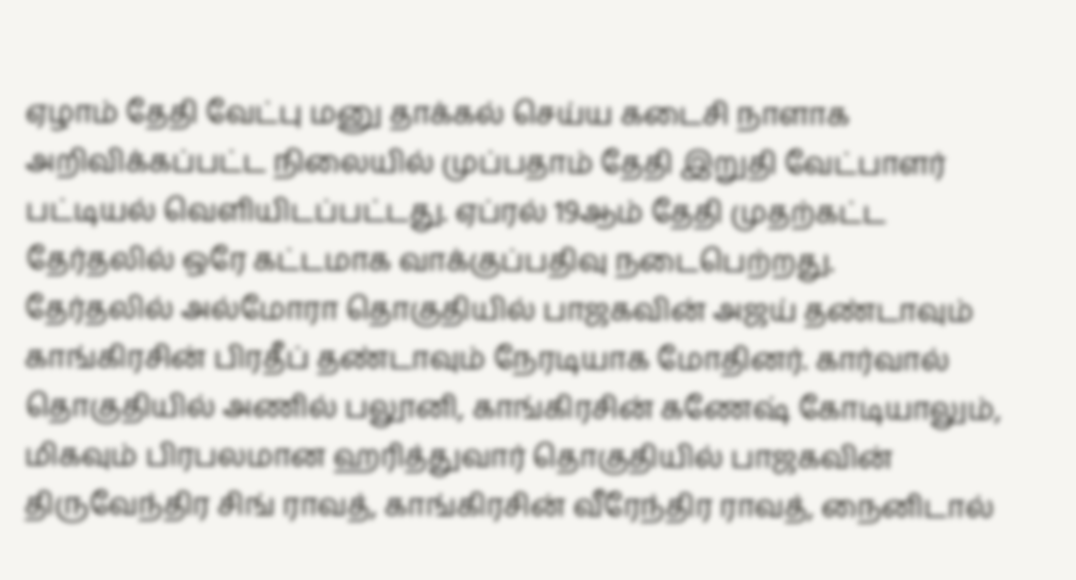ஏழாம் தேதி வேட்பு மனு தாக்கல் செய்ய கடைசி நாளாக அறிவிக்கப்பட்ட நிலையில் முப்பதாம் தேதி இறுதி வேட்பாளர் பட்டியல் வெளியிடப்பட்டது. ஏப்ரல் 19ஆம் தேதி முதற்கட்ட தேர்தலில் ஒரே கட்டமாக வாக்குப்பதிவு நடைபெற்றது.
தேர்தலில் அல்மோரா தொகுதியில் பாஜகவின் அஜய் தண்டாவும் காங்கிரசின் பிரதீப் தண்டாவும் நேரடியாக மோதினர். கார்வால் தொகுதியில் அணில் பலூனி, காங்கிரசின் கணேஷ் கோடியாலும், மிகவும் பிரபலமான ஹரித்துவார் தொகுதியில் பாஜகவின் திருவேந்திர சிங் ராவத், காங்கிரசின் வீரேந்திர ராவத், நைனிடால்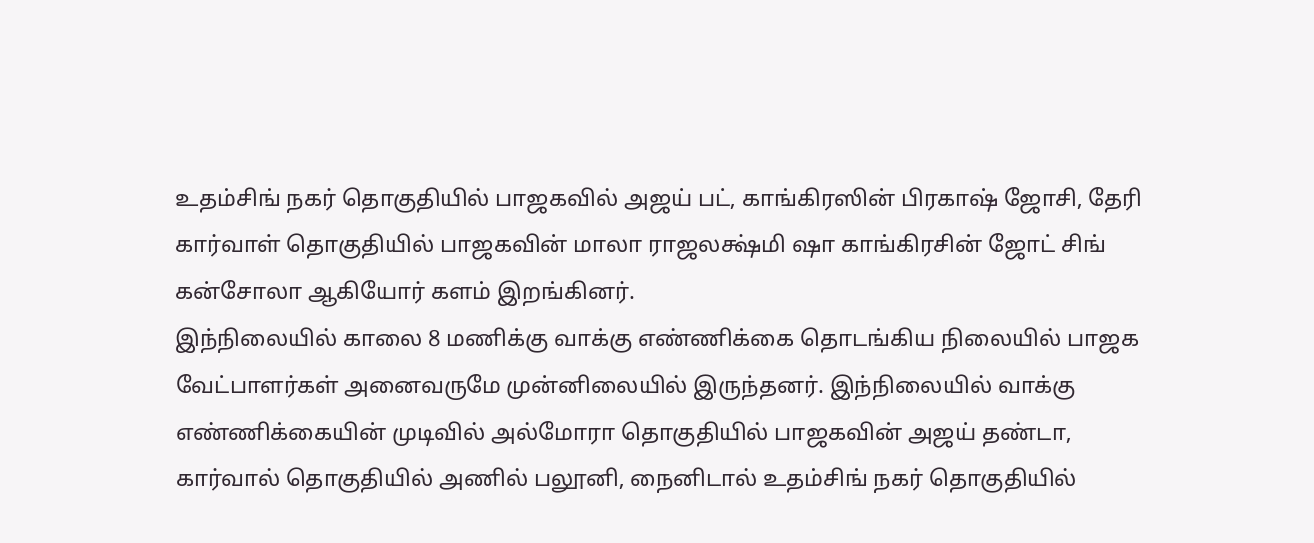உதம்சிங் நகர் தொகுதியில் பாஜகவில் அஜய் பட், காங்கிரஸின் பிரகாஷ் ஜோசி, தேரி கார்வாள் தொகுதியில் பாஜகவின் மாலா ராஜலக்ஷ்மி ஷா காங்கிரசின் ஜோட் சிங் கன்சோலா ஆகியோர் களம் இறங்கினர்.
இந்நிலையில் காலை 8 மணிக்கு வாக்கு எண்ணிக்கை தொடங்கிய நிலையில் பாஜக வேட்பாளர்கள் அனைவருமே முன்னிலையில் இருந்தனர். இந்நிலையில் வாக்கு எண்ணிக்கையின் முடிவில் அல்மோரா தொகுதியில் பாஜகவின் அஜய் தண்டா, கார்வால் தொகுதியில் அணில் பலூனி, நைனிடால் உதம்சிங் நகர் தொகுதியில்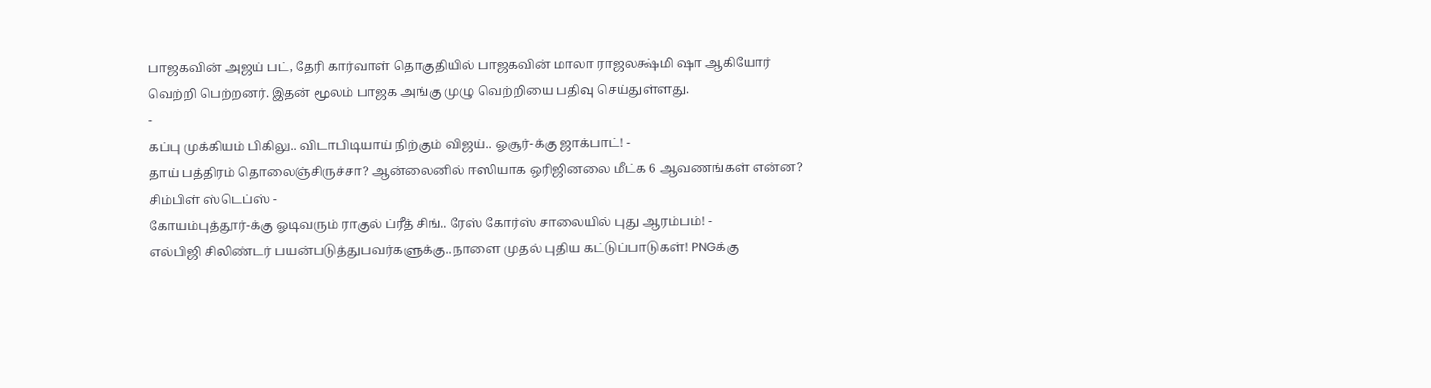பாஜகவின் அஜய் பட், தேரி கார்வாள் தொகுதியில் பாஜகவின் மாலா ராஜலக்ஷ்மி ஷா ஆகியோர் வெற்றி பெற்றனர். இதன் மூலம் பாஜக அங்கு முழு வெற்றியை பதிவு செய்துள்ளது.
-
கப்பு முக்கியம் பிகிலு.. விடாபிடியாய் நிற்கும் விஜய்.. ஓசூர்-க்கு ஜாக்பாட்! -
தாய் பத்திரம் தொலைஞ்சிருச்சா? ஆன்லைனில் ஈஸியாக ஒரிஜினலை மீட்க 6 ஆவணங்கள் என்ன? சிம்பிள் ஸ்டெப்ஸ் -
கோயம்புத்தூர்-க்கு ஓடிவரும் ராகுல் ப்ரீத் சிங்.. ரேஸ் கோர்ஸ் சாலையில் புது ஆரம்பம்! -
எல்பிஜி சிலிண்டர் பயன்படுத்துபவர்களுக்கு..நாளை முதல் புதிய கட்டுப்பாடுகள்! PNGக்கு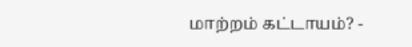மாற்றம் கட்டாயம்? -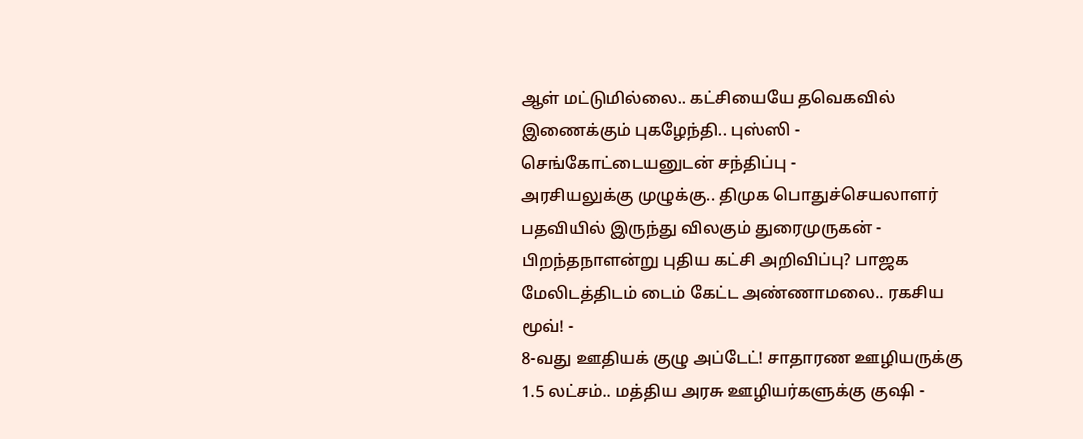ஆள் மட்டுமில்லை.. கட்சியையே தவெகவில் இணைக்கும் புகழேந்தி.. புஸ்ஸி - செங்கோட்டையனுடன் சந்திப்பு -
அரசியலுக்கு முழுக்கு.. திமுக பொதுச்செயலாளர் பதவியில் இருந்து விலகும் துரைமுருகன் -
பிறந்தநாளன்று புதிய கட்சி அறிவிப்பு? பாஜக மேலிடத்திடம் டைம் கேட்ட அண்ணாமலை.. ரகசிய மூவ்! -
8-வது ஊதியக் குழு அப்டேட்! சாதாரண ஊழியருக்கு 1.5 லட்சம்.. மத்திய அரசு ஊழியர்களுக்கு குஷி -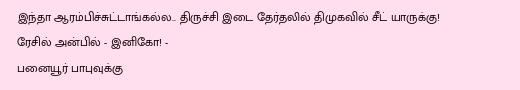இந்தா ஆரம்பிச்சுட்டாங்கல்ல.. திருச்சி இடை தேர்தலில் திமுகவில் சீட் யாருக்கு! ரேசில் அன்பில் - இனிகோ! -
பனையூர் பாபுவுக்கு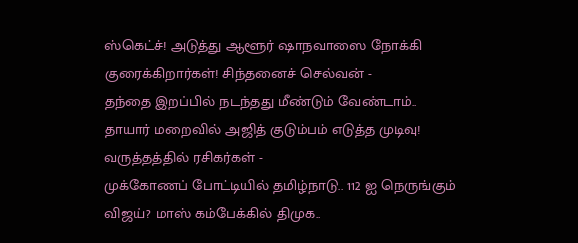ஸ்கெட்ச்! அடுத்து ஆளூர் ஷாநவாஸை நோக்கி குரைக்கிறார்கள்! சிந்தனைச் செல்வன் -
தந்தை இறப்பில் நடந்தது மீண்டும் வேண்டாம்.. தாயார் மறைவில் அஜித் குடும்பம் எடுத்த முடிவு! வருத்தத்தில் ரசிகர்கள் -
முக்கோணப் போட்டியில் தமிழ்நாடு.. 112 ஐ நெருங்கும் விஜய்? மாஸ் கம்பேக்கில் திமுக..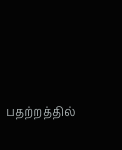பதற்றத்தில்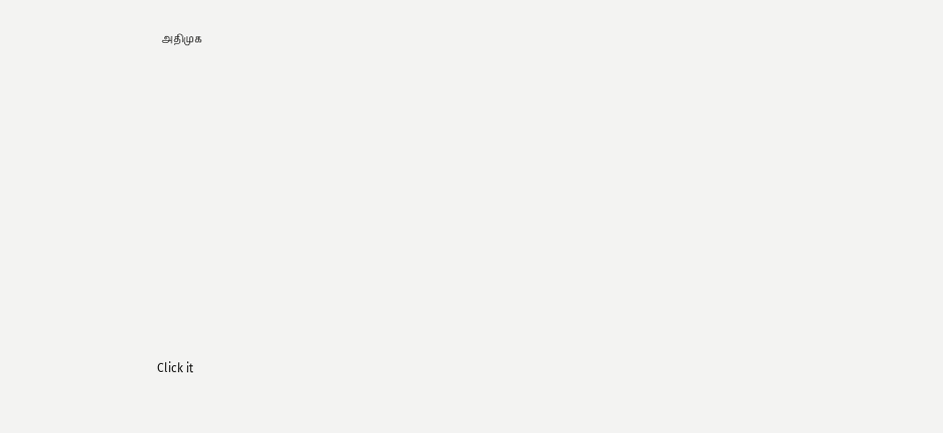அதிமுக












Click it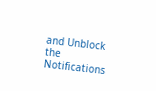and Unblock the Notifications